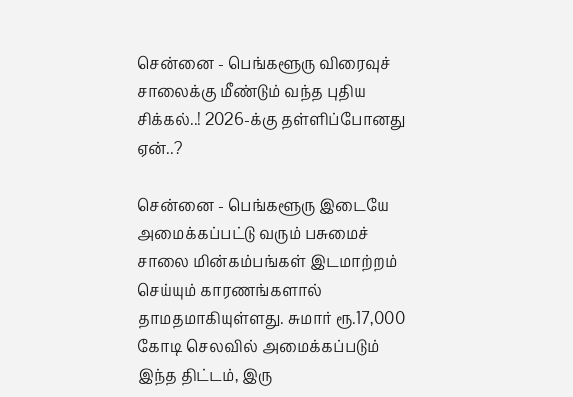சென்னை - பெங்களூரு விரைவுச் சாலைக்கு மீண்டும் வந்த புதிய சிக்கல்..! 2026-க்கு தள்ளிப்போனது ஏன்..?

சென்னை - பெங்களூரு இடையே அமைக்கப்பட்டு வரும் பசுமைச் சாலை மின்கம்பங்கள் இடமாற்றம் செய்யும் காரணங்களால் தாமதமாகியுள்ளது. சுமார் ரூ.17,000 கோடி செலவில் அமைக்கப்படும் இந்த திட்டம், இரு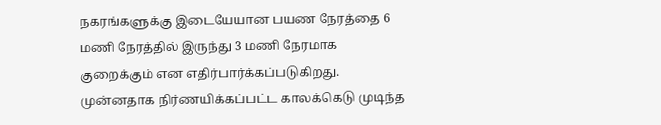நகரங்களுக்கு இடையேயான பயண நேரத்தை 6 மணி நேரத்தில் இருந்து 3 மணி நேரமாக குறைக்கும் என எதிர்பார்க்கப்படுகிறது. முன்னதாக நிர்ணயிக்கப்பட்ட காலக்கெடு முடிந்த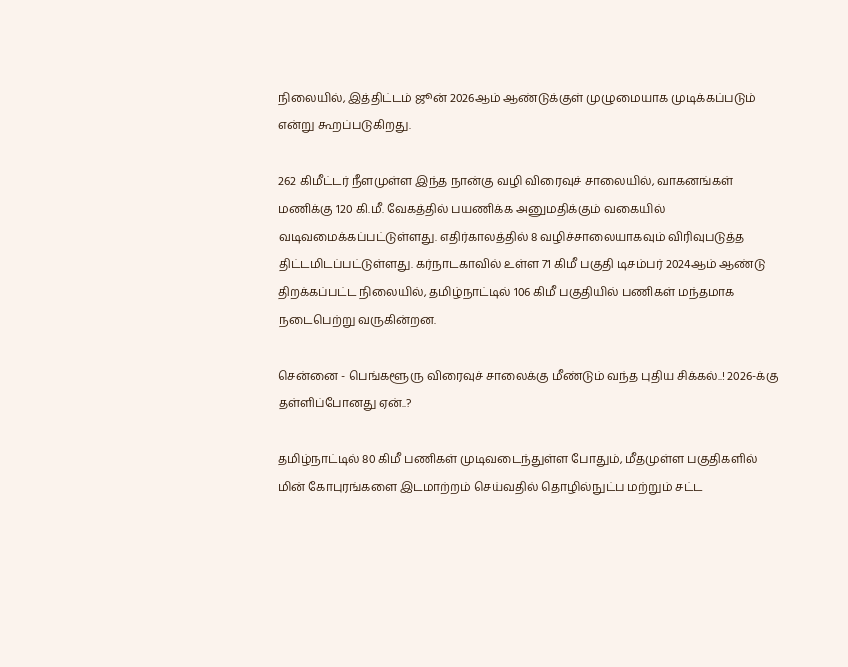நிலையில், இத்திட்டம் ஜூன் 2026ஆம் ஆண்டுக்குள் முழுமையாக முடிக்கப்படும் என்று கூறப்படுகிறது.

262 கிமீட்டர் நீளமுள்ள இந்த நான்கு வழி விரைவுச் சாலையில், வாகனங்கள் மணிக்கு 120 கி.மீ. வேகத்தில் பயணிக்க அனுமதிக்கும் வகையில் வடிவமைக்கப்பட்டுள்ளது. எதிர்காலத்தில் 8 வழிச்சாலையாகவும் விரிவுபடுத்த திட்டமிடப்பட்டுள்ளது. கர்நாடகாவில் உள்ள 71 கிமீ பகுதி டிசம்பர் 2024ஆம் ஆண்டு திறக்கப்பட்ட நிலையில், தமிழ்நாட்டில் 106 கிமீ பகுதியில் பணிகள் மந்தமாக நடைபெற்று வருகின்றன.

சென்னை - பெங்களூரு விரைவுச் சாலைக்கு மீண்டும் வந்த புதிய சிக்கல்..! 2026-க்கு தள்ளிப்போனது ஏன்..?

தமிழ்நாட்டில் 80 கிமீ பணிகள் முடிவடைந்துள்ள போதும், மீதமுள்ள பகுதிகளில் மின் கோபுரங்களை இடமாற்றம் செய்வதில் தொழில்நுட்ப மற்றும் சட்ட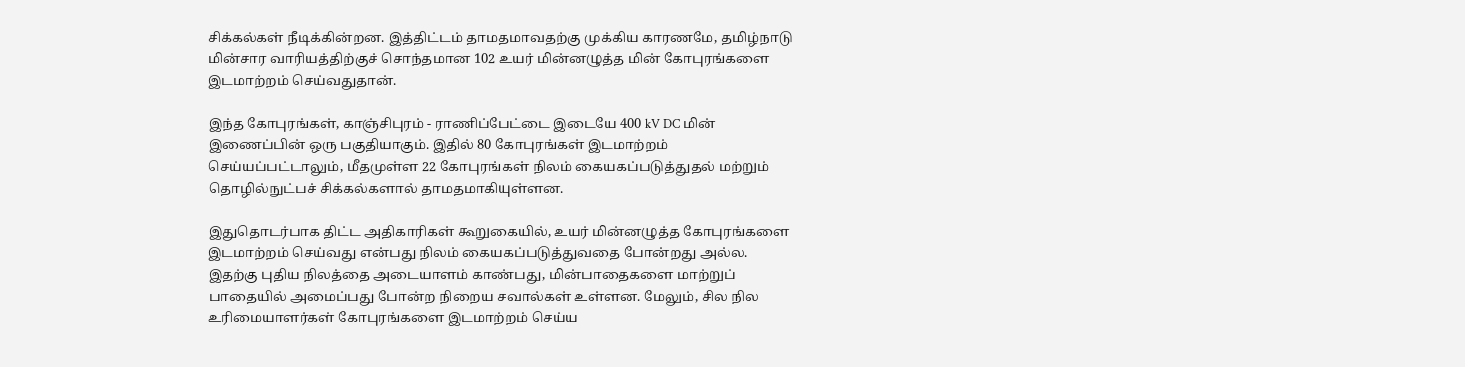சிக்கல்கள் நீடிக்கின்றன. இத்திட்டம் தாமதமாவதற்கு முக்கிய காரணமே, தமிழ்நாடு மின்சார வாரியத்திற்குச் சொந்தமான 102 உயர் மின்னழுத்த மின் கோபுரங்களை இடமாற்றம் செய்வதுதான்.

இந்த கோபுரங்கள், காஞ்சிபுரம் - ராணிப்பேட்டை இடையே 400 kV DC மின் இணைப்பின் ஒரு பகுதியாகும். இதில் 80 கோபுரங்கள் இடமாற்றம் செய்யப்பட்டாலும், மீதமுள்ள 22 கோபுரங்கள் நிலம் கையகப்படுத்துதல் மற்றும் தொழில்நுட்பச் சிக்கல்களால் தாமதமாகியுள்ளன.

இதுதொடர்பாக திட்ட அதிகாரிகள் கூறுகையில், உயர் மின்னழுத்த கோபுரங்களை இடமாற்றம் செய்வது என்பது நிலம் கையகப்படுத்துவதை போன்றது அல்ல. இதற்கு புதிய நிலத்தை அடையாளம் காண்பது, மின்பாதைகளை மாற்றுப் பாதையில் அமைப்பது போன்ற நிறைய சவால்கள் உள்ளன. மேலும், சில நில உரிமையாளர்கள் கோபுரங்களை இடமாற்றம் செய்ய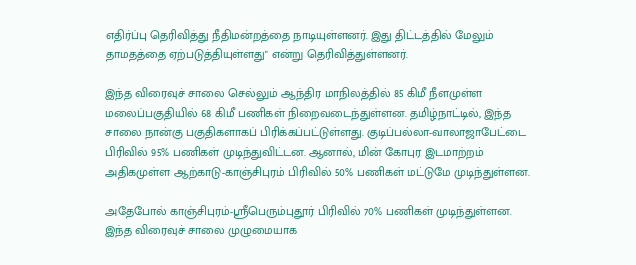எதிர்ப்பு தெரிவித்து நீதிமன்றத்தை நாடியுள்ளனர். இது திட்டத்தில் மேலும் தாமதத்தை ஏற்படுத்தியுள்ளது" என்று தெரிவித்துள்ளனர்.

இந்த விரைவுச் சாலை செல்லும் ஆந்திர மாநிலத்தில் 85 கிமீ நீளமுள்ள மலைப்பகுதியில் 68 கிமீ பணிகள் நிறைவடைந்துள்ளன. தமிழ்நாட்டில், இந்த சாலை நான்கு பகுதிகளாகப் பிரிக்கப்பட்டுள்ளது. குடிப்பல்லா-வாலாஜாபேட்டை பிரிவில் 95% பணிகள் முடிந்துவிட்டன. ஆனால், மின் கோபுர இடமாற்றம் அதிகமுள்ள ஆற்காடு-காஞ்சிபுரம் பிரிவில் 50% பணிகள் மட்டுமே முடிந்துள்ளன.

அதேபோல் காஞ்சிபுரம்-ஸ்ரீபெரும்புதூர் பிரிவில் 70% பணிகள் முடிந்துள்ளன. இந்த விரைவுச் சாலை முழுமையாக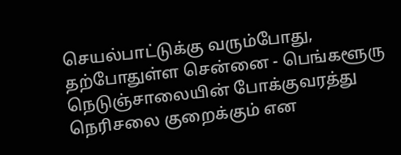செயல்பாட்டுக்கு வரும்போது, தற்போதுள்ள சென்னை - பெங்களூரு நெடுஞ்சாலையின் போக்குவரத்து நெரிசலை குறைக்கும் என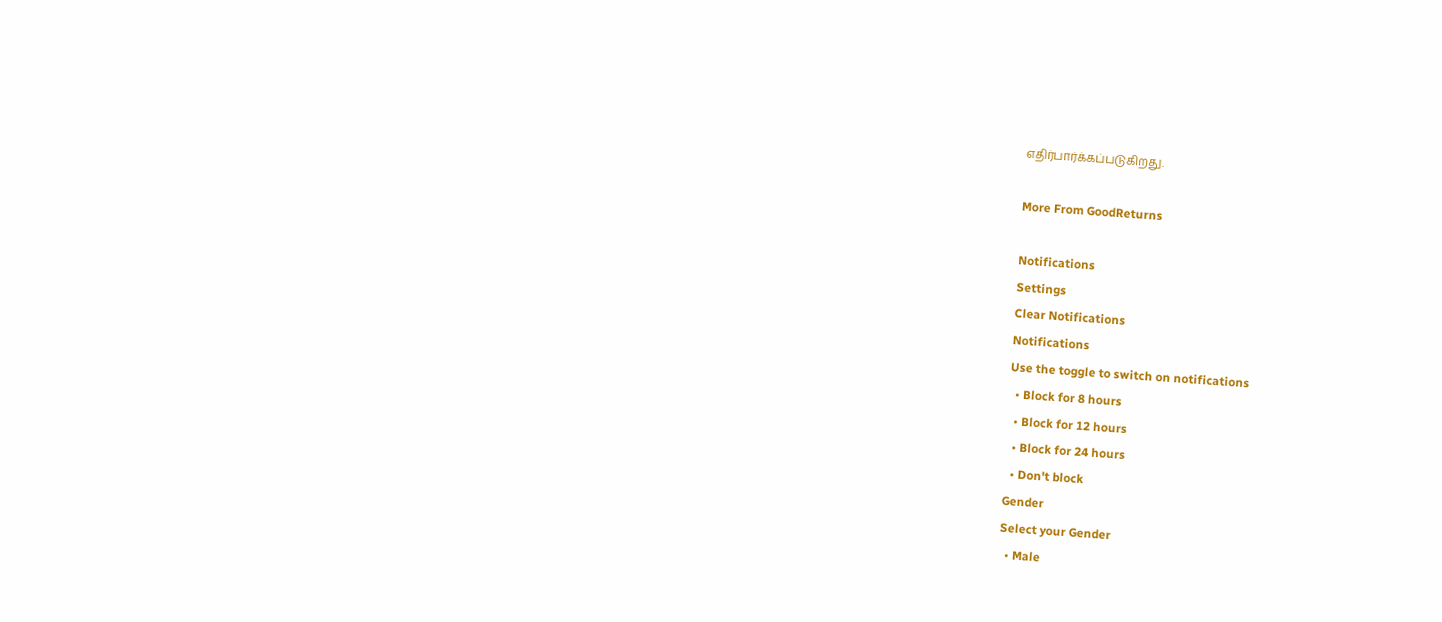எதிர்பார்க்கப்படுகிறது.

More From GoodReturns

Notifications
Settings
Clear Notifications
Notifications
Use the toggle to switch on notifications
  • Block for 8 hours
  • Block for 12 hours
  • Block for 24 hours
  • Don't block
Gender
Select your Gender
  • Male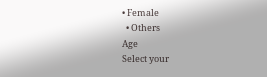• Female
  • Others
Age
Select your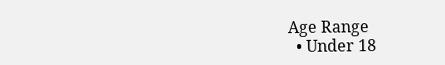Age Range
  • Under 18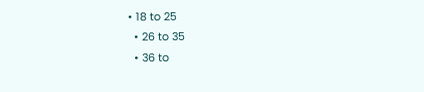• 18 to 25
  • 26 to 35
  • 36 to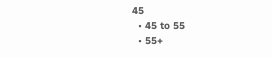45
  • 45 to 55
  • 55+